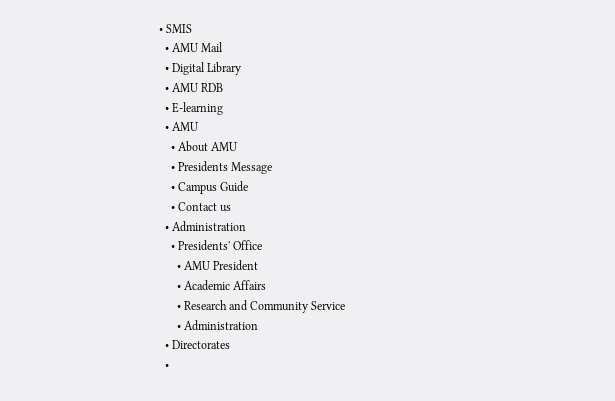• SMIS
  • AMU Mail
  • Digital Library
  • AMU RDB
  • E-learning
  • AMU
    • About AMU
    • Presidents Message
    • Campus Guide
    • Contact us
  • Administration
    • Presidents' Office
      • AMU President
      • Academic Affairs
      • Research and Community Service
      • Administration
  • Directorates
  •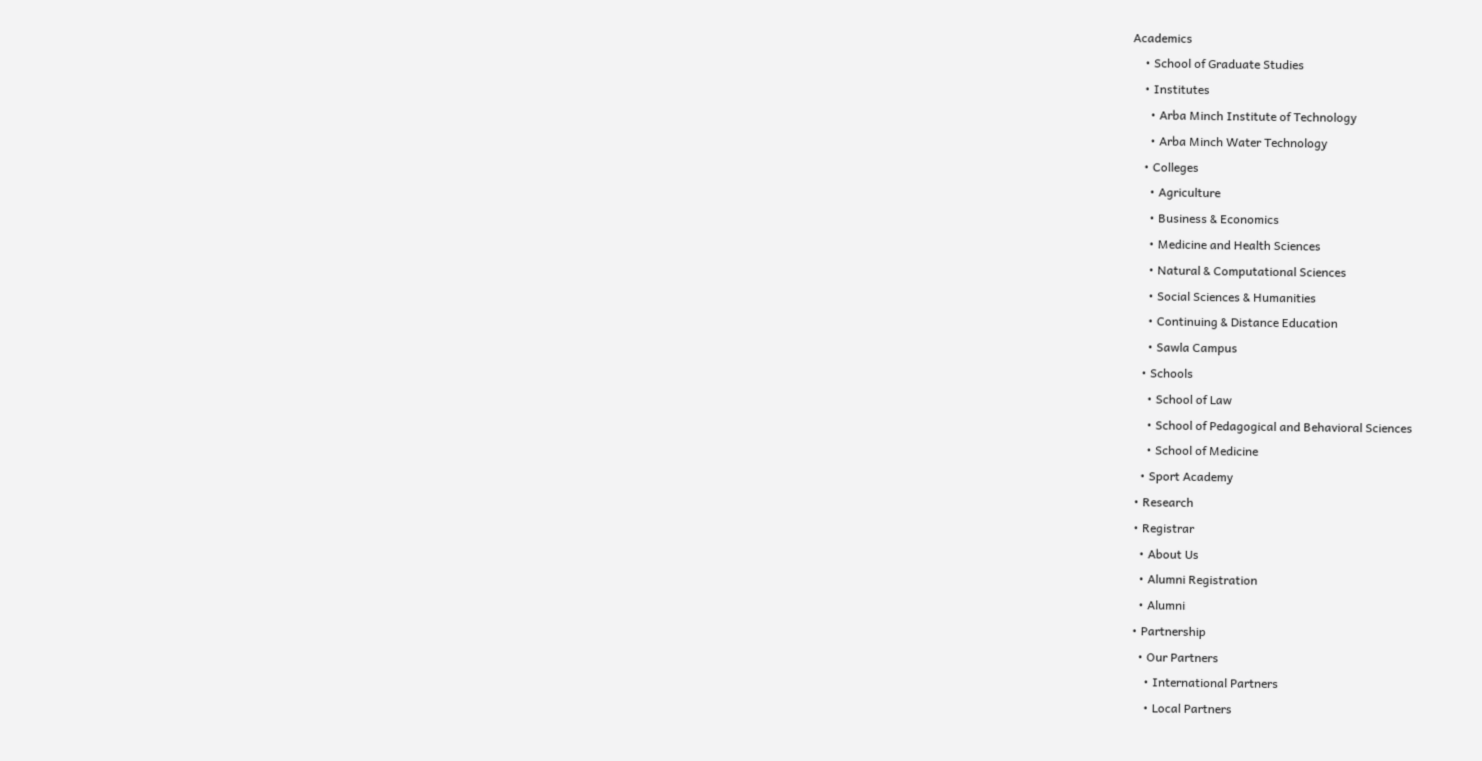Academics
    • School of Graduate Studies
    • Institutes
      • Arba Minch Institute of Technology
      • Arba Minch Water Technology
    • Colleges
      • Agriculture
      • Business & Economics
      • Medicine and Health Sciences
      • Natural & Computational Sciences
      • Social Sciences & Humanities
      • Continuing & Distance Education
      • Sawla Campus
    • Schools
      • School of Law
      • School of Pedagogical and Behavioral Sciences
      • School of Medicine
    • Sport Academy
  • Research
  • Registrar
    • About Us
    • Alumni Registration
    • Alumni
  • Partnership
    • Our Partners
      • International Partners
      • Local Partners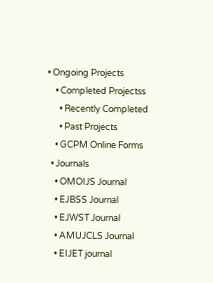• Ongoing Projects
    • Completed Projectss
      • Recently Completed
      • Past Projects
    • GCPM Online Forms
  • Journals
    • OMOIJS Journal
    • EJBSS Journal
    • EJWST Journal
    • AMUJCLS Journal
    • EIJET journal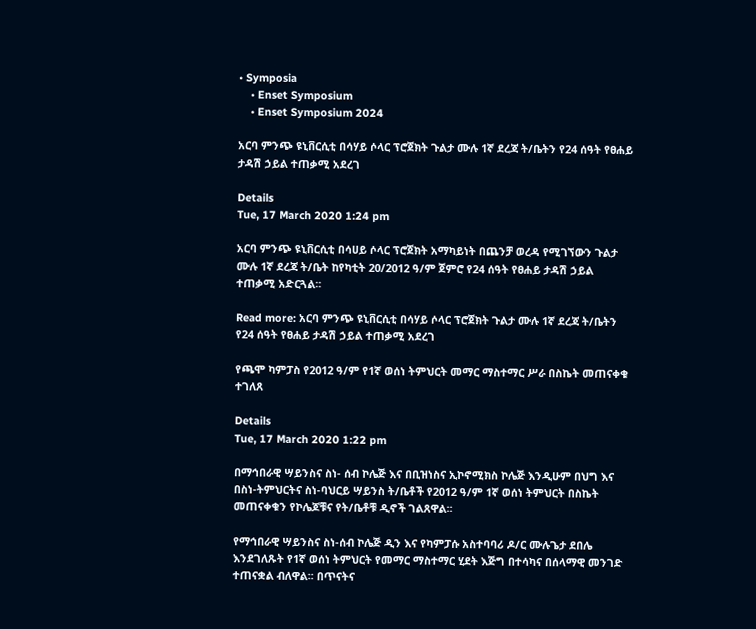• Symposia
    • Enset Symposium
    • Enset Symposium 2024

አርባ ምንጭ ዩኒቨርሲቲ በሳሃይ ሶላር ፕሮጀክት ጉልታ ሙሉ 1ኛ ደረጃ ት/ቤትን የ24 ሰዓት የፀሐይ ታዳሽ ኃይል ተጠቃሚ አደረገ

Details
Tue, 17 March 2020 1:24 pm

አርባ ምንጭ ዩኒቨርሲቲ በሳሀይ ሶላር ፕሮጀክት አማካይነት በጨንቻ ወረዳ የሚገኘውን ጉልታ ሙሉ 1ኛ ደረጃ ት/ቤት ከየካቲት 20/2012 ዓ/ም ጀምሮ የ24 ሰዓት የፀሐይ ታዳሽ ኃይል ተጠቃሚ አድርጓል፡፡

Read more: አርባ ምንጭ ዩኒቨርሲቲ በሳሃይ ሶላር ፕሮጀክት ጉልታ ሙሉ 1ኛ ደረጃ ት/ቤትን የ24 ሰዓት የፀሐይ ታዳሽ ኃይል ተጠቃሚ አደረገ

የጫሞ ካምፓስ የ2012 ዓ/ም የ1ኛ ወሰነ ትምህርት መማር ማስተማር ሥራ በስኬት መጠናቀቁ ተገለጸ

Details
Tue, 17 March 2020 1:22 pm

በማኅበራዊ ሣይንስና ስነ- ሰብ ኮሌጅ እና በቢዝነስና ኢኮኖሚክስ ኮሌጅ እንዲሁም በህግ እና በስነ-ትምህርትና ስነ-ባህርይ ሣይንስ ት/ቤቶች የ2012 ዓ/ም 1ኛ ወሰነ ትምህርት በስኬት መጠናቀቁን የኮሌጆቹና የት/ቤቶቹ ዲኖች ገልጸዋል፡፡

የማኅበራዊ ሣይንስና ስነ-ሰብ ኮሌጅ ዲን እና የካምፓሱ አስተባባሪ ዶ/ር ሙሉጌታ ደበሌ እንደገለጹት የ1ኛ ወሰነ ትምህርት የመማር ማስተማር ሂደት እጅግ በተሳካና በሰላማዊ መንገድ ተጠናቋል ብለዋል፡፡ በጥናትና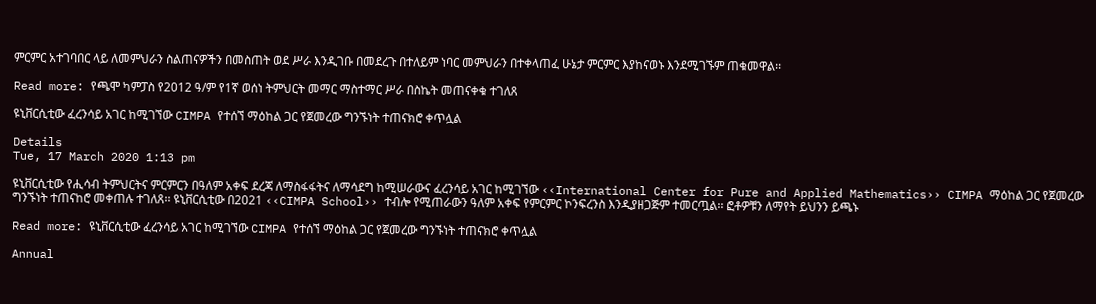ምርምር አተገባበር ላይ ለመምህራን ስልጠናዎችን በመስጠት ወደ ሥራ እንዲገቡ በመደረጉ በተለይም ነባር መምህራን በተቀላጠፈ ሁኔታ ምርምር እያከናወኑ እንደሚገኙም ጠቁመዋል፡፡

Read more: የጫሞ ካምፓስ የ2012 ዓ/ም የ1ኛ ወሰነ ትምህርት መማር ማስተማር ሥራ በስኬት መጠናቀቁ ተገለጸ

ዩኒቨርሲቲው ፈረንሳይ አገር ከሚገኘው CIMPA የተሰኘ ማዕከል ጋር የጀመረው ግንኙነት ተጠናክሮ ቀጥሏል

Details
Tue, 17 March 2020 1:13 pm

ዩኒቨርሲቲው የሒሳብ ትምህርትና ምርምርን በዓለም አቀፍ ደረጃ ለማስፋፋትና ለማሳደግ ከሚሠራውና ፈረንሳይ አገር ከሚገኘው ‹‹International Center for Pure and Applied Mathematics›› CIMPA ማዕከል ጋር የጀመረው ግንኙነት ተጠናከሮ መቀጠሉ ተገለጸ፡፡ ዩኒቨርሲቲው በ2021 ‹‹CIMPA School›› ተብሎ የሚጠራውን ዓለም አቀፍ የምርምር ኮንፍረንስ እንዲያዘጋጅም ተመርጧል፡፡ ፎቶዎቹን ለማየት ይህንን ይጫኑ

Read more: ዩኒቨርሲቲው ፈረንሳይ አገር ከሚገኘው CIMPA የተሰኘ ማዕከል ጋር የጀመረው ግንኙነት ተጠናክሮ ቀጥሏል

Annual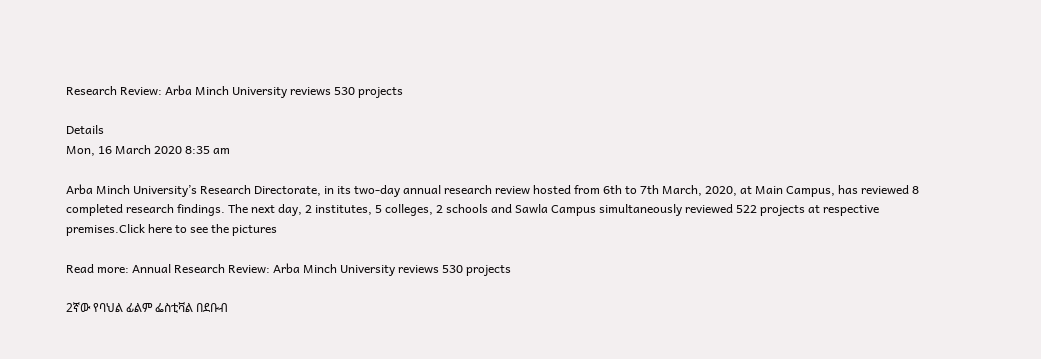Research Review: Arba Minch University reviews 530 projects

Details
Mon, 16 March 2020 8:35 am

Arba Minch University’s Research Directorate, in its two-day annual research review hosted from 6th to 7th March, 2020, at Main Campus, has reviewed 8 completed research findings. The next day, 2 institutes, 5 colleges, 2 schools and Sawla Campus simultaneously reviewed 522 projects at respective premises.Click here to see the pictures

Read more: Annual Research Review: Arba Minch University reviews 530 projects

2ኛው የባህል ፊልም ፌስቲቫል በደቡብ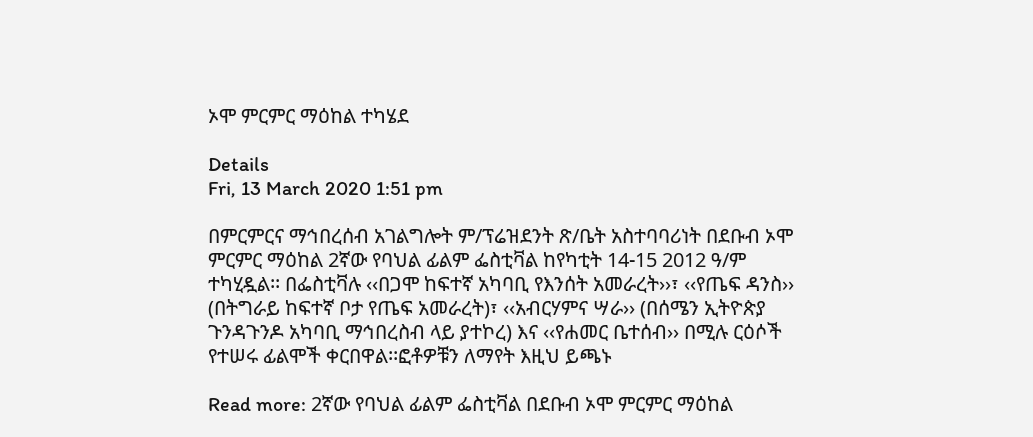ኦሞ ምርምር ማዕከል ተካሄደ

Details
Fri, 13 March 2020 1:51 pm

በምርምርና ማኅበረሰብ አገልግሎት ም/ፕሬዝደንት ጽ/ቤት አስተባባሪነት በደቡብ ኦሞ ምርምር ማዕከል 2ኛው የባህል ፊልም ፌስቲቫል ከየካቲት 14-15 2012 ዓ/ም ተካሂዷል፡፡ በፌስቲቫሉ ‹‹በጋሞ ከፍተኛ አካባቢ የእንሰት አመራረት››፣ ‹‹የጤፍ ዳንስ›› (በትግራይ ከፍተኛ ቦታ የጤፍ አመራረት)፣ ‹‹አብርሃምና ሣራ›› (በሰሜን ኢትዮጵያ ጉንዳጉንዶ አካባቢ ማኅበረስብ ላይ ያተኮረ) እና ‹‹የሐመር ቤተሰብ›› በሚሉ ርዕሶች የተሠሩ ፊልሞች ቀርበዋል፡፡ፎቶዎቹን ለማየት እዚህ ይጫኑ

Read more: 2ኛው የባህል ፊልም ፌስቲቫል በደቡብ ኦሞ ምርምር ማዕከል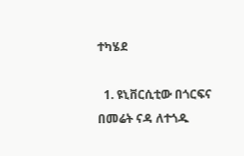ተካሄደ

  1. ዩኒቨርሲቲው በጎርፍና በመሬት ናዳ ለተጎዱ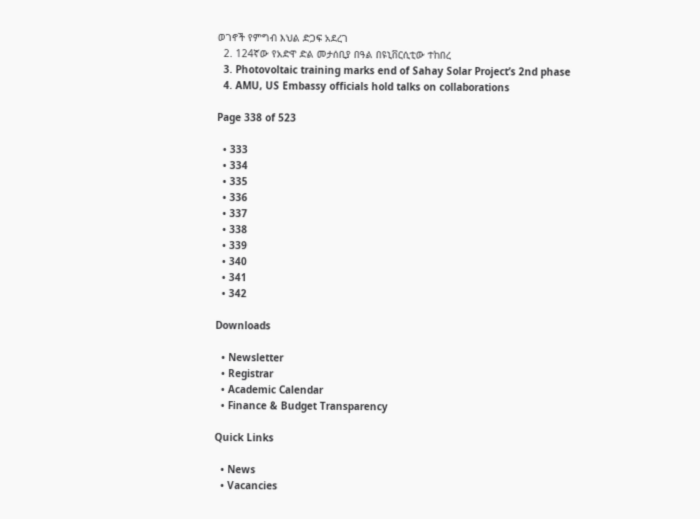ወገኖች የምግብ እህል ድጋፍ አደረገ
  2. 124ኛው የአድዋ ድል መታሰቢያ በዓል በዩኒቨርሲቲው ተከበረ
  3. Photovoltaic training marks end of Sahay Solar Project’s 2nd phase
  4. AMU, US Embassy officials hold talks on collaborations

Page 338 of 523

  • 333
  • 334
  • 335
  • 336
  • 337
  • 338
  • 339
  • 340
  • 341
  • 342

Downloads

  • Newsletter
  • Registrar
  • Academic Calendar
  • Finance & Budget Transparency

Quick Links

  • News
  • Vacancies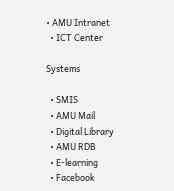• AMU Intranet
  • ICT Center

Systems

  • SMIS
  • AMU Mail
  • Digital Library
  • AMU RDB
  • E-learning
  • Facebook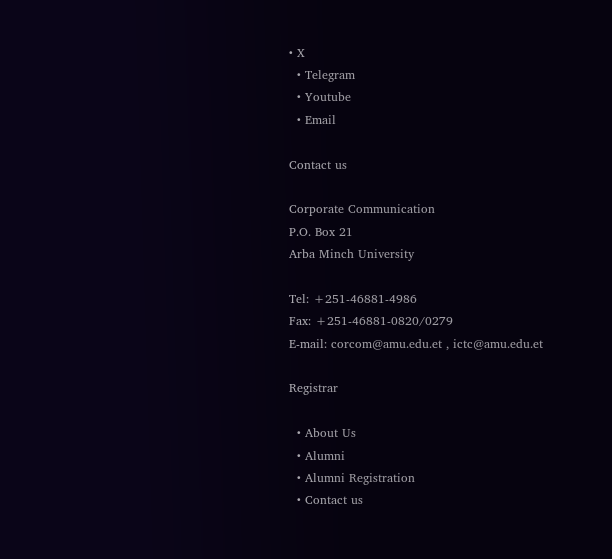• X
  • Telegram
  • Youtube
  • Email

Contact us

Corporate Communication
P.O. Box 21
Arba Minch University

Tel: +251-46881-4986
Fax: +251-46881-0820/0279
E-mail: corcom@amu.edu.et , ictc@amu.edu.et

Registrar

  • About Us
  • Alumni
  • Alumni Registration
  • Contact us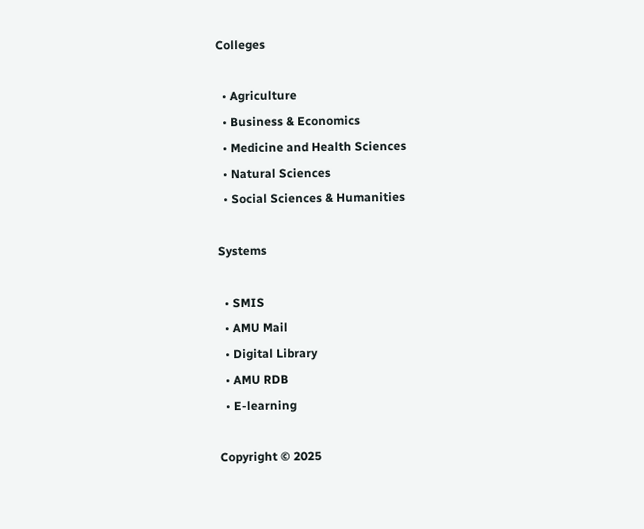Colleges

  • Agriculture
  • Business & Economics
  • Medicine and Health Sciences
  • Natural Sciences
  • Social Sciences & Humanities

Systems

  • SMIS
  • AMU Mail
  • Digital Library
  • AMU RDB
  • E-learning

Copyright © 2025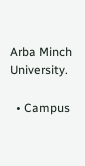Arba Minch University.

  • Campus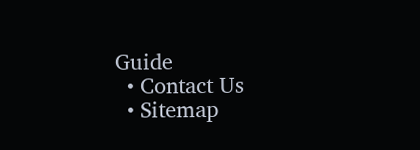Guide
  • Contact Us
  • Sitemap